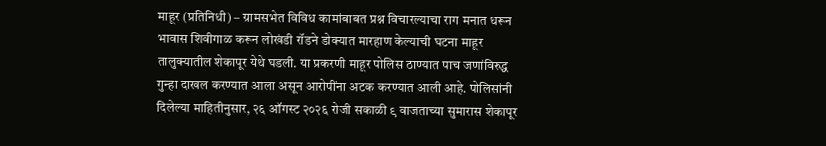माहूर (प्रतिनिधी) – ग्रामसभेत विविध कामांबाबत प्रश्न विचारल्याचा राग मनात धरून भावास शिवीगाळ करून लोखंडी रॉडने डोक्यात मारहाण केल्याची घटना माहूर तालुक्यातील शेकापूर येथे घडली. या प्रकरणी माहूर पोलिस ठाण्यात पाच जणांविरुद्ध गुन्हा दाखल करण्यात आला असून आरोपींना अटक करण्यात आली आहे. पोलिसांनी दिलेल्या माहितीनुसार, २६ ऑगस्ट २०२६ रोजी सकाळी ९ वाजताच्या सुमारास शेकापूर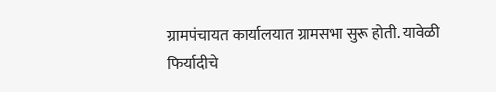ग्रामपंचायत कार्यालयात ग्रामसभा सुरू होती. यावेळी फिर्यादीचे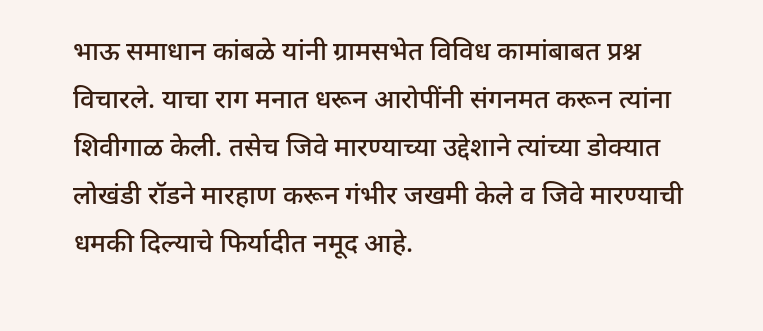भाऊ समाधान कांबळे यांनी ग्रामसभेत विविध कामांबाबत प्रश्न विचारले. याचा राग मनात धरून आरोपींनी संगनमत करून त्यांना शिवीगाळ केली. तसेच जिवे मारण्याच्या उद्देशाने त्यांच्या डोक्यात लोखंडी रॉडने मारहाण करून गंभीर जखमी केले व जिवे मारण्याची धमकी दिल्याचे फिर्यादीत नमूद आहे.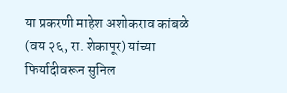या प्रकरणी माहेश अशोकराव कांबळे (वय २६, रा. शेकापूर) यांच्या फिर्यादीवरून सुनिल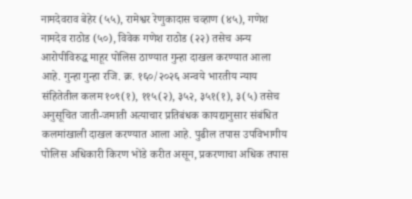नामदेवराव बेहेर (५५), रामेश्वर रेणुकादास चव्हाण (४५), गणेश नामदेव राठोड (५०), विवेक गणेश राठोड (२२) तसेच अन्य आरोपीविरुद्ध माहूर पोलिस ठाण्यात गुन्हा दाखल करण्यात आला आहे. गुन्हा गुन्हा रजि. क्र. १६०/२०२६ अन्वये भारतीय न्याय संहितेतील कलम १०९(१), ११५(२), ३५२, ३५१(१), ३(५) तसेच अनुसूचित जाती-जमाती अत्याचार प्रतिबंधक कायद्यानुसार संबंधित कलमांखाली दाखल करण्यात आला आहे. पुढील तपास उपविभागीय पोलिस अधिकारी किरण भोंडे करीत असून, प्रकरणाचा अधिक तपास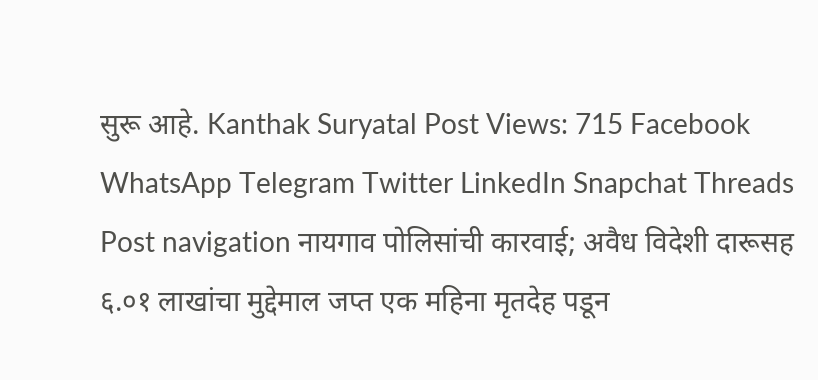सुरू आहे. Kanthak Suryatal Post Views: 715 Facebook WhatsApp Telegram Twitter LinkedIn Snapchat Threads Post navigation नायगाव पोलिसांची कारवाई; अवैध विदेशी दारूसह ६.०१ लाखांचा मुद्देमाल जप्त एक महिना मृतदेह पडून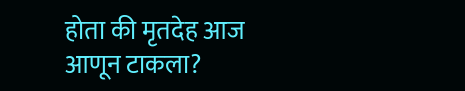होता की मृतदेह आज आणून टाकला?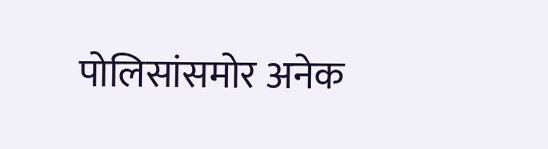पोलिसांसमोर अनेक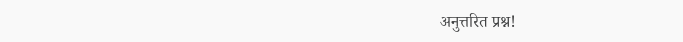अनुत्तरित प्रश्न!